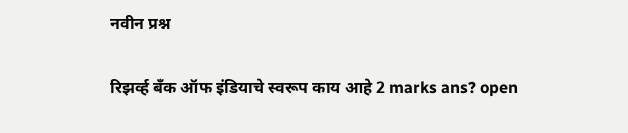नवीन प्रश्न

रिझर्व्ह बँक ऑफ इंडियाचे स्वरूप काय आहे 2 marks ans? open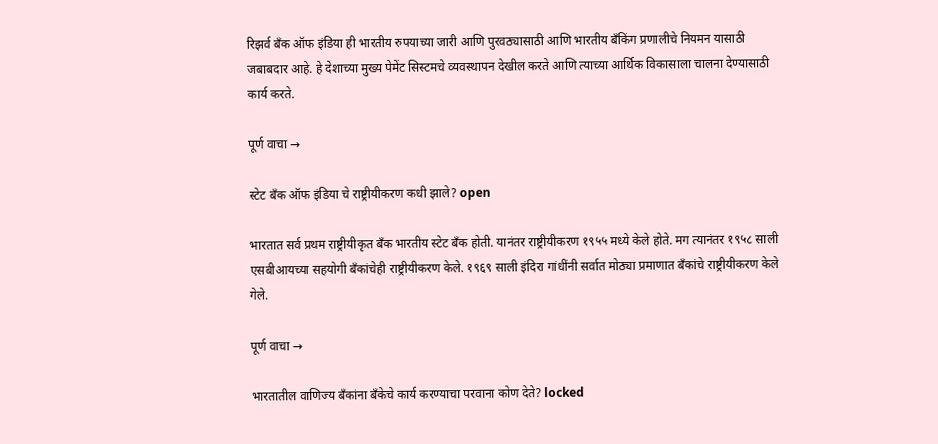रिझर्व बँक ऑफ इंडिया ही भारतीय रुपयाच्या जारी आणि पुरवठ्यासाठी आणि भारतीय बँकिंग प्रणालीचे नियमन यासाठी जबाबदार आहे. हे देशाच्या मुख्य पेमेंट सिस्टमचे व्यवस्थापन देखील करते आणि त्याच्या आर्थिक विकासाला चालना देण्यासाठी कार्य करते.

पूर्ण वाचा →

स्टेट बँक ऑफ इंडिया चे राष्ट्रीयीकरण कधी झाले? open

भारतात सर्व प्रथम राष्ट्रीयीकृत बँक भारतीय स्टेट बँक होती. यानंतर राष्ट्रीयीकरण १९५५ मध्ये केले होते. मग त्यानंतर १९५८ साली एसबीआयच्या सहयोगी बँकांचेही राष्ट्रीयीकरण केले. १९६९ साली इंदिरा गांधींनी सर्वात मोठ्या प्रमाणात बँकांचे राष्ट्रीयीकरण केले गेले.

पूर्ण वाचा →

भारतातील वाणिज्य बँकांना बँकेचे कार्य करण्याचा परवाना कोण देते? locked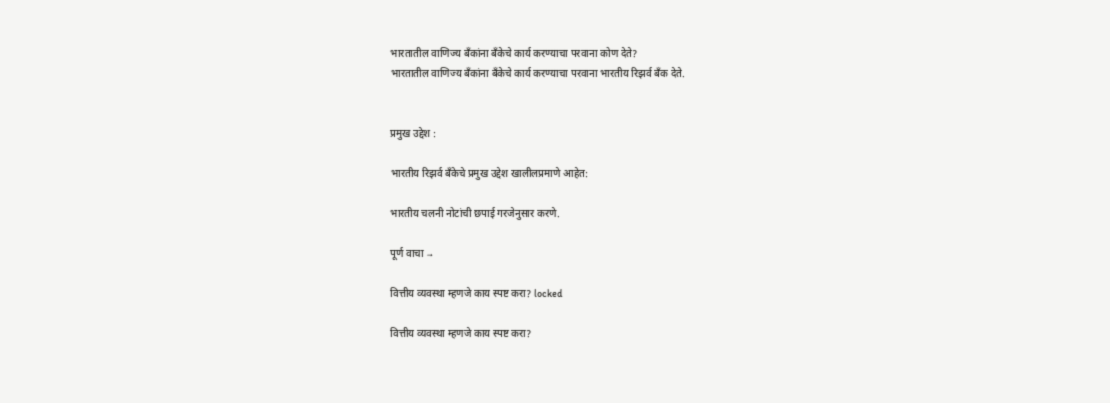भारतातील वाणिज्य बँकांना बँकेचे कार्य करण्याचा परवाना कोण देते?
भारतातील वाणिज्य बँकांना बँकेचे कार्य करण्याचा परवाना भारतीय रिझर्व बँक देते.


प्रमुख उद्देश :

भारतीय रिझर्व बँकेचे प्रमुख उद्देश खालीलप्रमाणे आहेत:

भारतीय चलनी नोटांची छपाई गरजेनुसार करणे.

पूर्ण वाचा →

वित्तीय व्यवस्था म्हणजे काय स्पष्ट करा? locked

वित्तीय व्यवस्था म्हणजे काय स्पष्ट करा?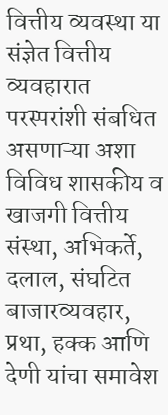वित्तीय व्यवस्था या संज्ञेत वित्तीय व्यवहारात परस्परांशी संबधित असणाऱ्या अशा विविध शासकीय व खाजगी वित्तीय संस्था, अभिकर्ते, दलाल, संघटित बाजारव्यवहार, प्रथा, हक्क आणि देणी यांचा समावेश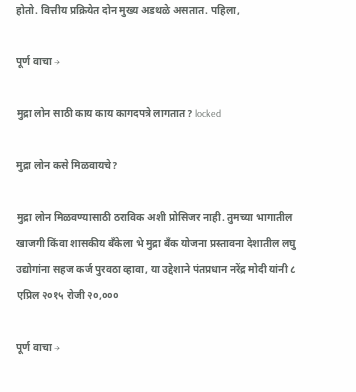होतो. वित्तीय प्रक्रियेत दोन मुख्य अडथळे असतात. पहिला,

पूर्ण वाचा →

मुद्रा लोन साठी काय काय कागदपत्रे लागतात? locked

मुद्रा लोन कसे मिळवायचे?

मुद्रा लोन मिळवण्यासाठी ठराविक अशी प्रोसिजर नाही. तुमच्या भागातील खाजगी किंवा शासकीय बँकेला भे मुद्रा बँक योजना प्रस्तावना देशातील लघु उद्योगांना सहज कर्ज पुरवठा व्हावा, या उद्देशाने पंतप्रधान नरेंद्र मोदी यांनी ८ एप्रिल २०१५ रोजी २०,०००

पूर्ण वाचा →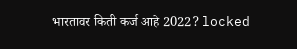भारतावर किती कर्ज आहे 2022? locked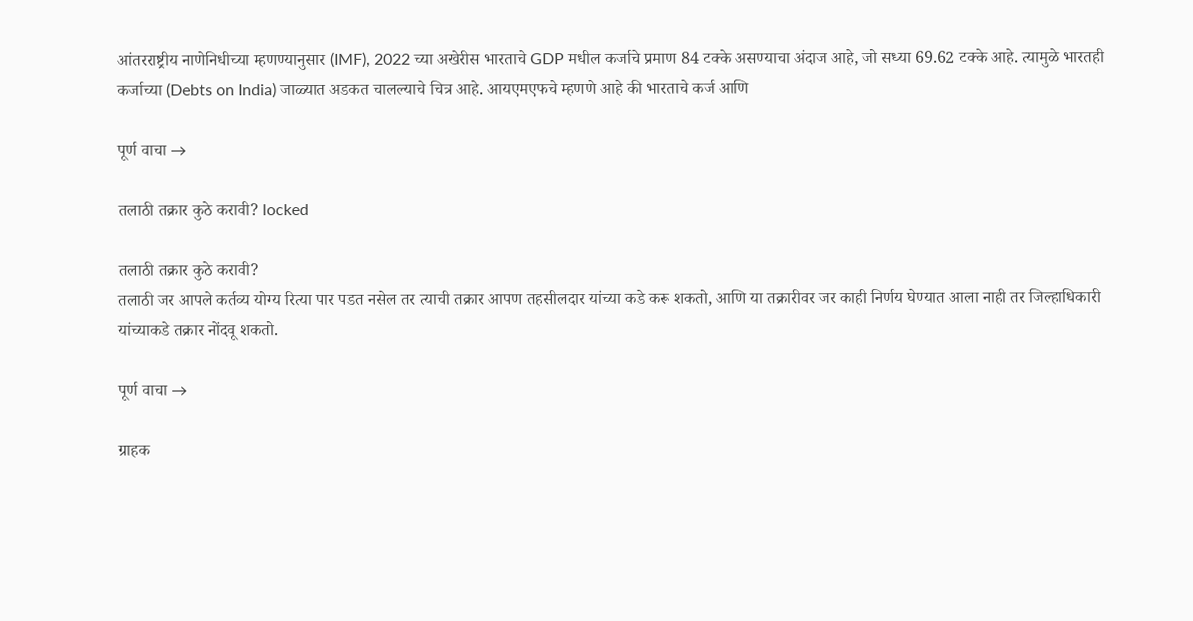आंतरराष्ट्रीय नाणेनिधीच्या म्हणण्यानुसार (IMF), 2022 च्या अखेरीस भारताचे GDP मधील कर्जाचे प्रमाण 84 टक्के असण्याचा अंदाज आहे, जो सध्या 69.62 टक्के आहे. त्यामुळे भारतही कर्जाच्या (Debts on India) जाळ्यात अडकत चालल्याचे चित्र आहे. आयएमएफचे म्हणणे आहे की भारताचे कर्ज आणि

पूर्ण वाचा →

तलाठी तक्रार कुठे करावी? locked

तलाठी तक्रार कुठे करावी?
तलाठी जर आपले कर्तव्य योग्य रित्या पार पडत नसेल तर त्याची तक्रार आपण तहसीलदार यांच्या कडे करू शकतो, आणि या तक्रारीवर जर काही निर्णय घेण्यात आला नाही तर जिल्हाधिकारी यांच्याकडे तक्रार नोंदवू शकतो.

पूर्ण वाचा →

ग्राहक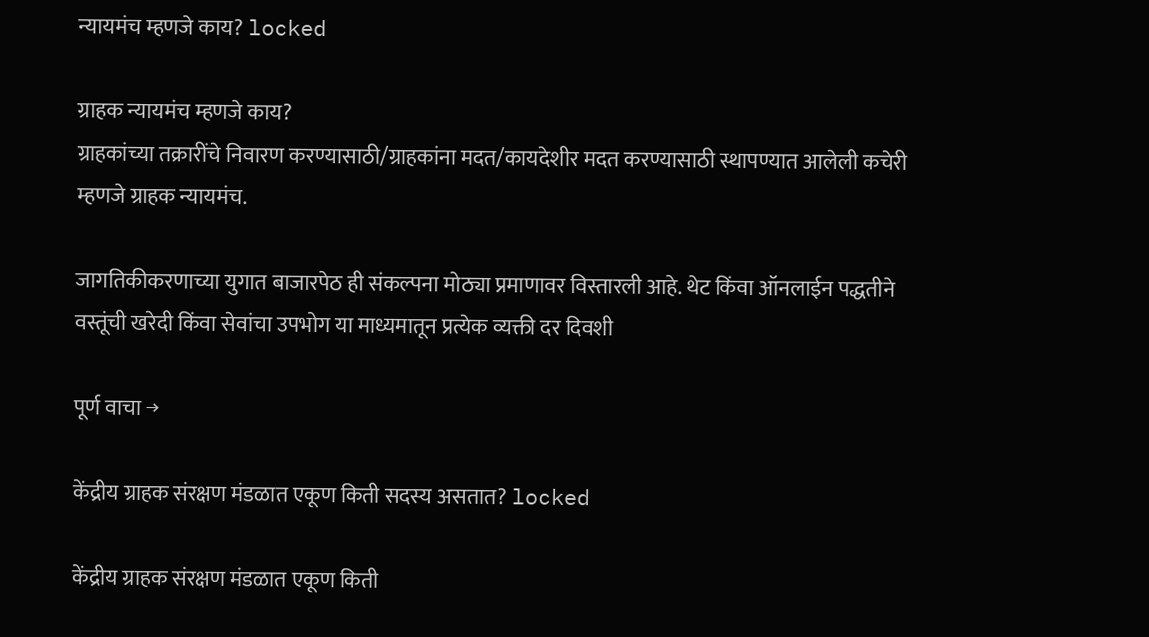न्यायमंच म्हणजे काय? locked

ग्राहक न्यायमंच म्हणजे काय?
ग्राहकांच्या तक्रारींचे निवारण करण्यासाठी/ग्राहकांना मदत/कायदेशीर मदत करण्यासाठी स्थापण्यात आलेली कचेरी म्हणजे ग्राहक न्यायमंच.

जागतिकीकरणाच्या युगात बाजारपेठ ही संकल्पना मोठ्या प्रमाणावर विस्तारली आहे. थेट किंवा ऑनलाईन पद्धतीने वस्तूंची खरेदी किंवा सेवांचा उपभोग या माध्यमातून प्रत्येक व्यक्ती दर दिवशी

पूर्ण वाचा →

केंद्रीय ग्राहक संरक्षण मंडळात एकूण किती सदस्य असतात? locked

केंद्रीय ग्राहक संरक्षण मंडळात एकूण किती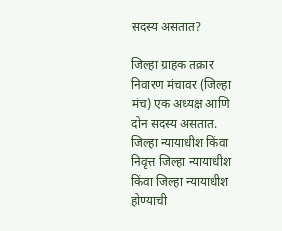सदस्य असतात?

जिल्हा ग्राहक तक्रार निवारण मंचावर (जिल्हा मंच) एक अध्यक्ष आणि दोन सदस्य असतात. जिल्हा न्यायाधीश किंवा निवृत्त जिल्हा न्यायाधीश किंवा जिल्हा न्यायाधीश होण्याची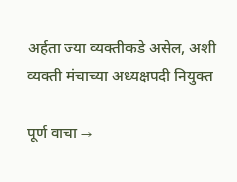अर्हता ज्या व्यक्तीकडे असेल, अशी व्यक्ती मंचाच्या अध्यक्षपदी नियुक्त

पूर्ण वाचा →